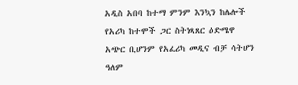አዲስ አበባ ከተማ ምንም እንኳን ከሌሎች የአሪካ ከተሞች ጋር ስትነጻጸር ዕድሜዋ አጭር ቢሆንም የአፈሪካ መዲና ብቻ ሳትሆን ዓለም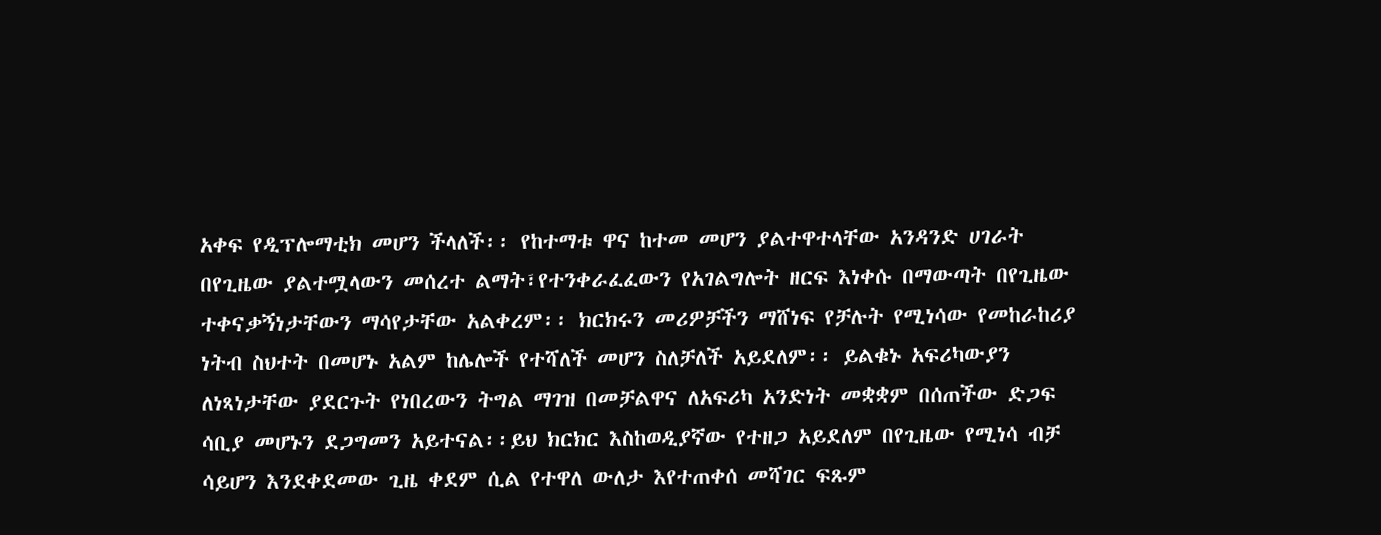አቀፍ የዲፕሎማቲክ መሆን ችላለች፡፡ የከተማቱ ዋና ከተመ መሆን ያልተዋተላቸው አንዳንድ ሀገራት በየጊዜው ያልተሟላውን መሰረተ ልማት፣የተንቀራፈፈውን የአገልግሎት ዘርፍ እነቀሱ በማውጣት በየጊዜው ተቀናቃኝነታቸውን ማሳየታቸው አልቀረም፡፡ ክርክሩን መሪዎቻችን ማሸነፍ የቻሉት የሚነሳው የመከራከሪያ ነትብ ስህተት በመሆኑ አልም ከሌሎች የተሻለች መሆን ስለቻለች አይደለም፡፡ ይልቁኑ አፍሪካውያን ለነጻነታቸው ያደርጉት የነበረውን ትግል ማገዝ በመቻልዋና ለአፍሪካ አንድነት መቋቋም በሰጠችው ድጋፍ ሳቢያ መሆኑን ደጋግመን አይተናል፡፡ይህ ክርክር እስከወዲያኛው የተዘጋ አይደለም በየጊዜው የሚነሳ ብቻ ሳይሆን እንደቀደመው ጊዜ ቀደም ሲል የተዋለ ውለታ እየተጠቀሰ መሻገር ፍጹም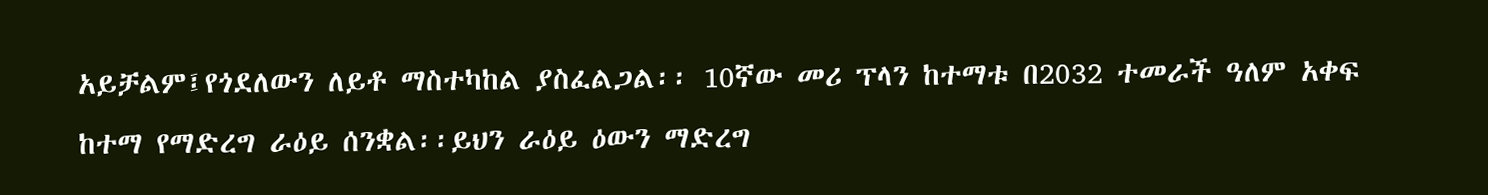አይቻልም፤የጎደለውን ለይቶ ማስተካከል ያስፈልጋል፡፡ 10ኛው መሪ ፕላን ከተማቱ በ2032 ተመራች ዓለም አቀፍ ከተማ የማድረግ ራዕይ ሰንቋል፡፡ይህን ራዕይ ዕውን ማድረግ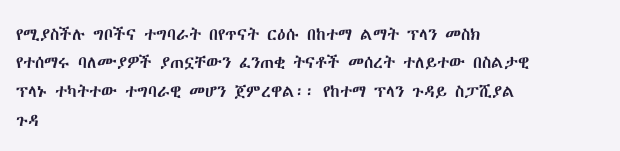የሚያስችሉ ግቦችና ተግባራት በየጥናት ርዕሱ በከተማ ልማት ፕላን መስክ የተሰማሩ ባለሙያዎች ያጠኗቸውን ፈንጠቂ ትናቶች መሰረት ተለይተው በስልታዊ ፕላኑ ተካትተው ተግባራዊ መሆን ጀምረዋል፡፡ የከተማ ፕላን ጉዳይ ስፓሺያል ጉዳ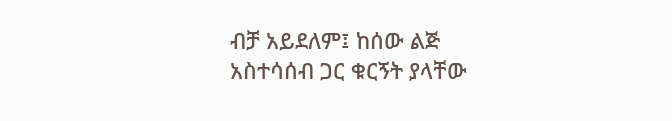ብቻ አይደለም፤ ከሰው ልጅ አስተሳሰብ ጋር ቁርኝት ያላቸው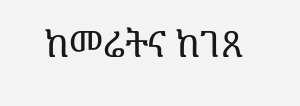ከመሬትና ከገጸ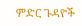ምድር ጉዳዮች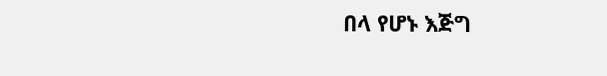በላ የሆኑ እጅግ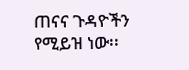ጠናና ጉዳዮችን የሚይዝ ነው፡፡